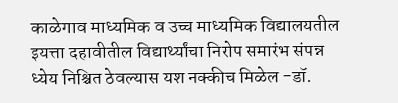काळेगाव माध्यमिक व उच्च माध्यमिक विद्यालयतील इयत्ता दहावीतील विद्यार्थ्यांचा निरोप समारंभ संपन्न
ध्येय निश्चित ठेवल्यास यश नक्कीच मिळेल -डॉ.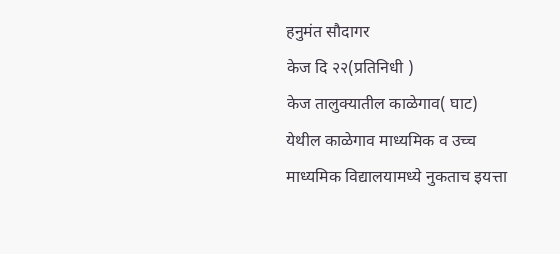हनुमंत सौदागर
केज दि २२(प्रतिनिधी )
केज तालुक्यातील काळेगाव( घाट) येथील काळेगाव माध्यमिक व उच्च माध्यमिक विद्यालयामध्ये नुकताच इयत्ता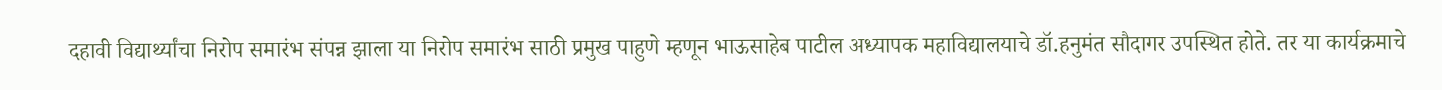दहावी विद्यार्थ्यांचा निरोप समारंभ संपन्न झाला या निरोप समारंभ साठी प्रमुख पाहुणे म्हणून भाऊसाहेब पाटील अध्यापक महाविद्यालयाचे डॉ.हनुमंत सौदागर उपस्थित होते. तर या कार्यक्रमाचे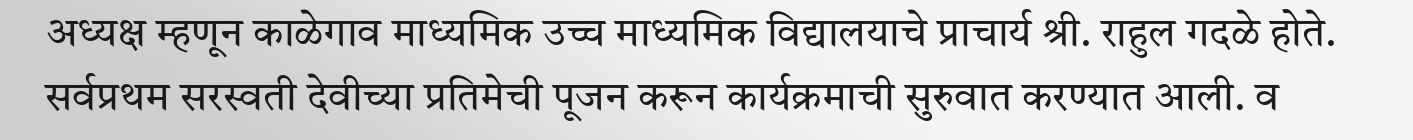अध्यक्ष म्हणून काळेगाव माध्यमिक उच्च माध्यमिक विद्यालयाचे प्राचार्य श्री. राहुल गदळे होते. सर्वप्रथम सरस्वती देवीच्या प्रतिमेची पूजन करून कार्यक्रमाची सुरुवात करण्यात आली. व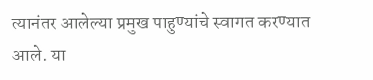त्यानंतर आलेल्या प्रमुख पाहुण्यांचे स्वागत करण्यात आले. या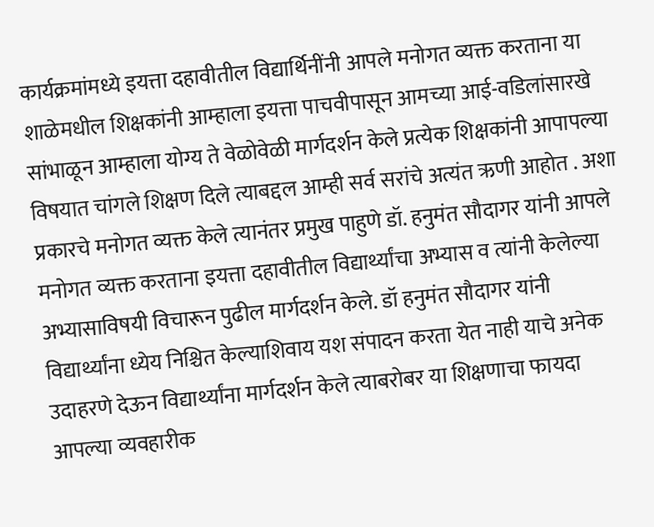कार्यक्रमांमध्ये इयत्ता दहावीतील विद्यार्थिनींनी आपले मनोगत व्यक्त करताना या शाळेमधील शिक्षकांनी आम्हाला इयत्ता पाचवीपासून आमच्या आई-वडिलांसारखे सांभाळून आम्हाला योग्य ते वेळोवेळी मार्गदर्शन केले प्रत्येक शिक्षकांनी आपापल्या विषयात चांगले शिक्षण दिले त्याबद्दल आम्ही सर्व सरांचे अत्यंत ऋणी आहोत . अशा प्रकारचे मनोगत व्यक्त केले त्यानंतर प्रमुख पाहुणे डॉ. हनुमंत सौदागर यांनी आपले मनोगत व्यक्त करताना इयत्ता दहावीतील विद्यार्थ्यांचा अभ्यास व त्यांनी केलेल्या अभ्यासाविषयी विचारून पुढील मार्गदर्शन केले. डॉ हनुमंत सौदागर यांनी विद्यार्थ्यांना ध्येय निश्चित केल्याशिवाय यश संपादन करता येत नाही याचे अनेक उदाहरणे देऊन विद्यार्थ्यांना मार्गदर्शन केले त्याबरोबर या शिक्षणाचा फायदा आपल्या व्यवहारीक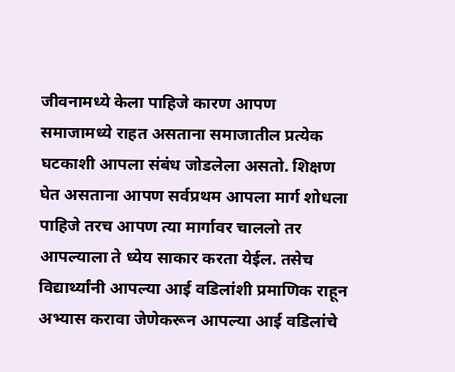जीवनामध्ये केला पाहिजे कारण आपण समाजामध्ये राहत असताना समाजातील प्रत्येक घटकाशी आपला संबंध जोडलेला असतो. शिक्षण घेत असताना आपण सर्वप्रथम आपला मार्ग शोधला पाहिजे तरच आपण त्या मार्गावर चाललो तर आपल्याला ते ध्येय साकार करता येईल. तसेच विद्यार्थ्यांनी आपल्या आई वडिलांशी प्रमाणिक राहून अभ्यास करावा जेणेकरून आपल्या आई वडिलांचे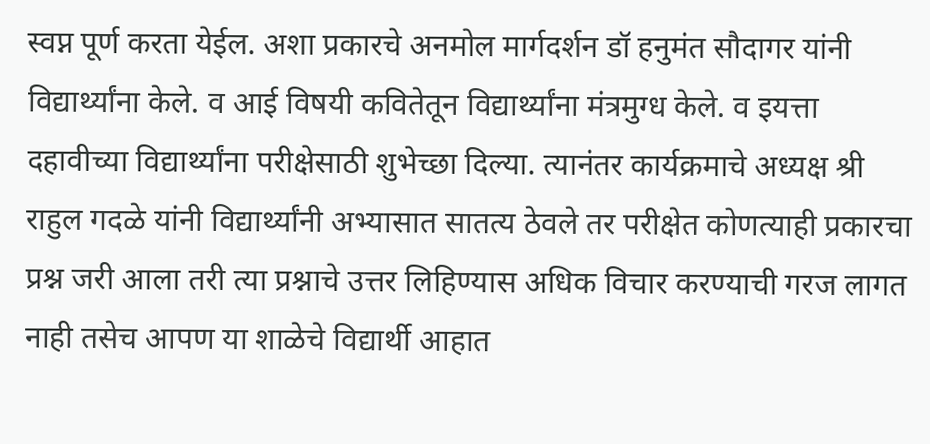स्वप्न पूर्ण करता येईल. अशा प्रकारचे अनमोल मार्गदर्शन डॉ हनुमंत सौदागर यांनी विद्यार्थ्यांना केले. व आई विषयी कवितेतून विद्यार्थ्यांना मंत्रमुग्ध केले. व इयत्ता दहावीच्या विद्यार्थ्यांना परीक्षेसाठी शुभेच्छा दिल्या. त्यानंतर कार्यक्रमाचे अध्यक्ष श्री राहुल गदळे यांनी विद्यार्थ्यांनी अभ्यासात सातत्य ठेवले तर परीक्षेत कोणत्याही प्रकारचा प्रश्न जरी आला तरी त्या प्रश्नाचे उत्तर लिहिण्यास अधिक विचार करण्याची गरज लागत नाही तसेच आपण या शाळेचे विद्यार्थी आहात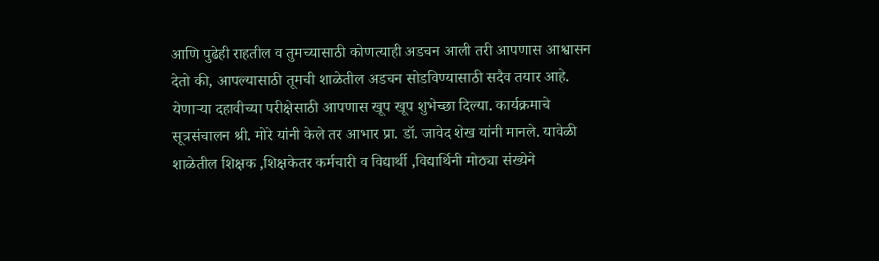आणि पुढेही राहतील व तुमच्यासाठी कोणत्याही अडचन आली तरी आपणास आश्वासन देतो की, आपल्यासाठी तूमची शाळेतील अडचन सोडविण्यासाठी सदैव तयार आहे. येणाऱ्या दहावीच्या परीक्षेसाठी आपणास खूप खूप शुभेच्छा दिल्या. कार्यक्रमाचे सूत्रसंचालन श्री. मोरे यांनी केले तर आभार प्रा. डॉ. जावेद शेख यांनी मानले. यावेळी शाळेतील शिक्षक ,शिक्षकेतर कर्मचारी व विद्यार्थी ,विद्यार्थिनी मोठ्या संख्येने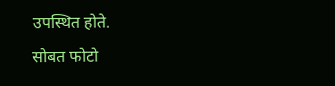उपस्थित होते.
सोबत फोटो